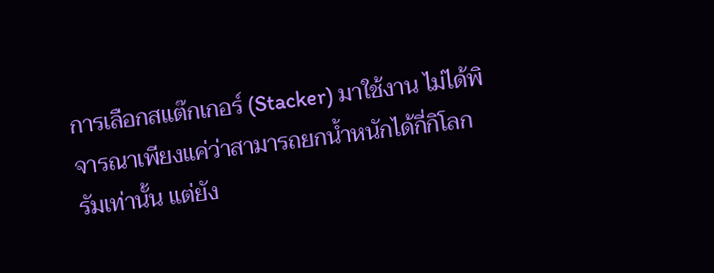การเลือกสแต๊กเกอร์ (Stacker) มาใช้งาน ไม่ได้พิจารณาเพียงแค่ว่าสามารถยกน้ำหนักได้กี่กิโลกรัมเท่านั้น แต่ยัง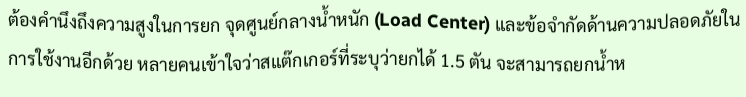ต้องคำนึงถึงความสูงในการยก จุดศูนย์กลางน้ำหนัก (Load Center) และข้อจำกัดด้านความปลอดภัยในการใช้งานอีกด้วย หลายคนเข้าใจว่าสแต๊กเกอร์ที่ระบุว่ายกได้ 1.5 ตัน จะสามารถยกน้ำห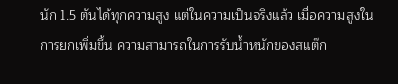นัก 1.5 ตันได้ทุกความสูง แต่ในความเป็นจริงแล้ว เมื่อความสูงในการยกเพิ่มขึ้น ความสามารถในการรับน้ำหนักของสแต๊ก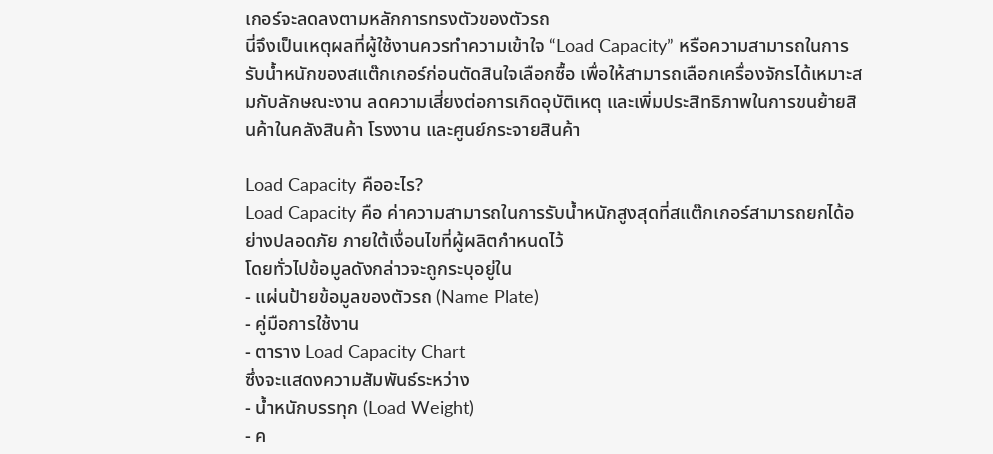เกอร์จะลดลงตามหลักการทรงตัวของตัวรถ
นี่จึงเป็นเหตุผลที่ผู้ใช้งานควรทำความเข้าใจ “Load Capacity” หรือความสามารถในการรับน้ำหนักของสแต๊กเกอร์ก่อนตัดสินใจเลือกซื้อ เพื่อให้สามารถเลือกเครื่องจักรได้เหมาะสมกับลักษณะงาน ลดความเสี่ยงต่อการเกิดอุบัติเหตุ และเพิ่มประสิทธิภาพในการขนย้ายสินค้าในคลังสินค้า โรงงาน และศูนย์กระจายสินค้า

Load Capacity คืออะไร?
Load Capacity คือ ค่าความสามารถในการรับน้ำหนักสูงสุดที่สแต๊กเกอร์สามารถยกได้อย่างปลอดภัย ภายใต้เงื่อนไขที่ผู้ผลิตกำหนดไว้
โดยทั่วไปข้อมูลดังกล่าวจะถูกระบุอยู่ใน
- แผ่นป้ายข้อมูลของตัวรถ (Name Plate)
- คู่มือการใช้งาน
- ตาราง Load Capacity Chart
ซึ่งจะแสดงความสัมพันธ์ระหว่าง
- น้ำหนักบรรทุก (Load Weight)
- ค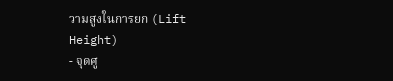วามสูงในการยก (Lift Height)
- จุดศู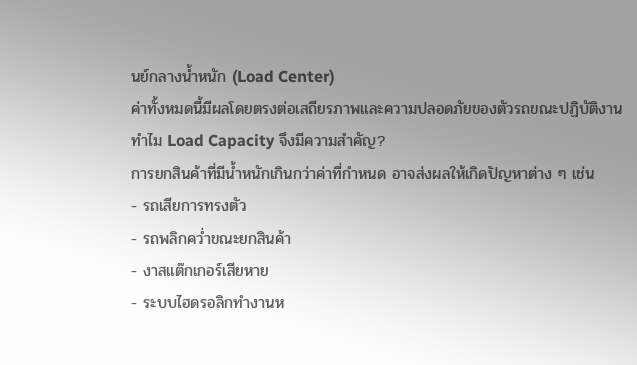นย์กลางน้ำหนัก (Load Center)
ค่าทั้งหมดนี้มีผลโดยตรงต่อเสถียรภาพและความปลอดภัยของตัวรถขณะปฏิบัติงาน
ทำไม Load Capacity จึงมีความสำคัญ?
การยกสินค้าที่มีน้ำหนักเกินกว่าค่าที่กำหนด อาจส่งผลให้เกิดปัญหาต่าง ๆ เช่น
- รถเสียการทรงตัว
- รถพลิกคว่ำขณะยกสินค้า
- งาสแต๊กเกอร์เสียหาย
- ระบบไฮดรอลิกทำงานห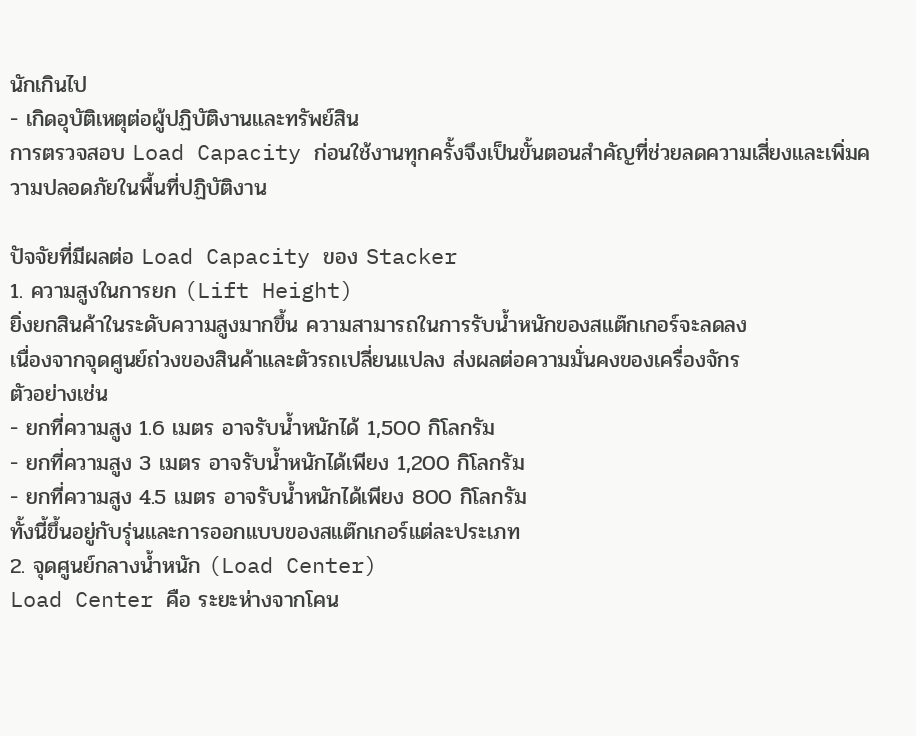นักเกินไป
- เกิดอุบัติเหตุต่อผู้ปฏิบัติงานและทรัพย์สิน
การตรวจสอบ Load Capacity ก่อนใช้งานทุกครั้งจึงเป็นขั้นตอนสำคัญที่ช่วยลดความเสี่ยงและเพิ่มความปลอดภัยในพื้นที่ปฏิบัติงาน

ปัจจัยที่มีผลต่อ Load Capacity ของ Stacker
1. ความสูงในการยก (Lift Height)
ยิ่งยกสินค้าในระดับความสูงมากขึ้น ความสามารถในการรับน้ำหนักของสแต๊กเกอร์จะลดลง
เนื่องจากจุดศูนย์ถ่วงของสินค้าและตัวรถเปลี่ยนแปลง ส่งผลต่อความมั่นคงของเครื่องจักร
ตัวอย่างเช่น
- ยกที่ความสูง 1.6 เมตร อาจรับน้ำหนักได้ 1,500 กิโลกรัม
- ยกที่ความสูง 3 เมตร อาจรับน้ำหนักได้เพียง 1,200 กิโลกรัม
- ยกที่ความสูง 4.5 เมตร อาจรับน้ำหนักได้เพียง 800 กิโลกรัม
ทั้งนี้ขึ้นอยู่กับรุ่นและการออกแบบของสแต๊กเกอร์แต่ละประเภท
2. จุดศูนย์กลางน้ำหนัก (Load Center)
Load Center คือ ระยะห่างจากโคน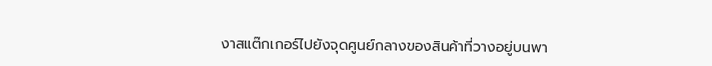งาสแต๊กเกอร์ไปยังจุดศูนย์กลางของสินค้าที่วางอยู่บนพา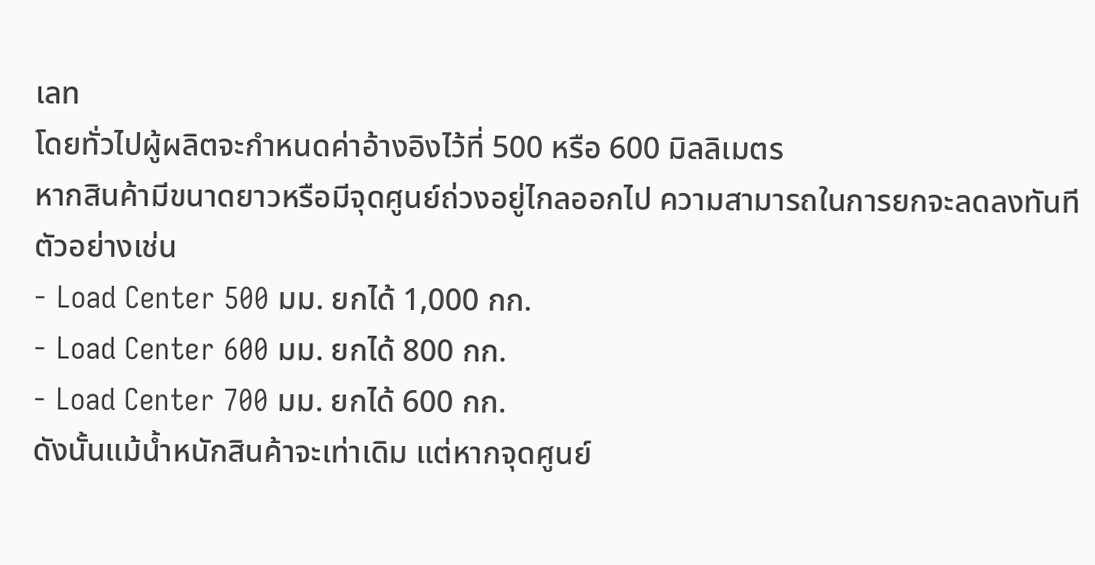เลท
โดยทั่วไปผู้ผลิตจะกำหนดค่าอ้างอิงไว้ที่ 500 หรือ 600 มิลลิเมตร
หากสินค้ามีขนาดยาวหรือมีจุดศูนย์ถ่วงอยู่ไกลออกไป ความสามารถในการยกจะลดลงทันที
ตัวอย่างเช่น
- Load Center 500 มม. ยกได้ 1,000 กก.
- Load Center 600 มม. ยกได้ 800 กก.
- Load Center 700 มม. ยกได้ 600 กก.
ดังนั้นแม้น้ำหนักสินค้าจะเท่าเดิม แต่หากจุดศูนย์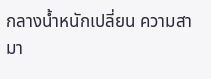กลางน้ำหนักเปลี่ยน ความสามา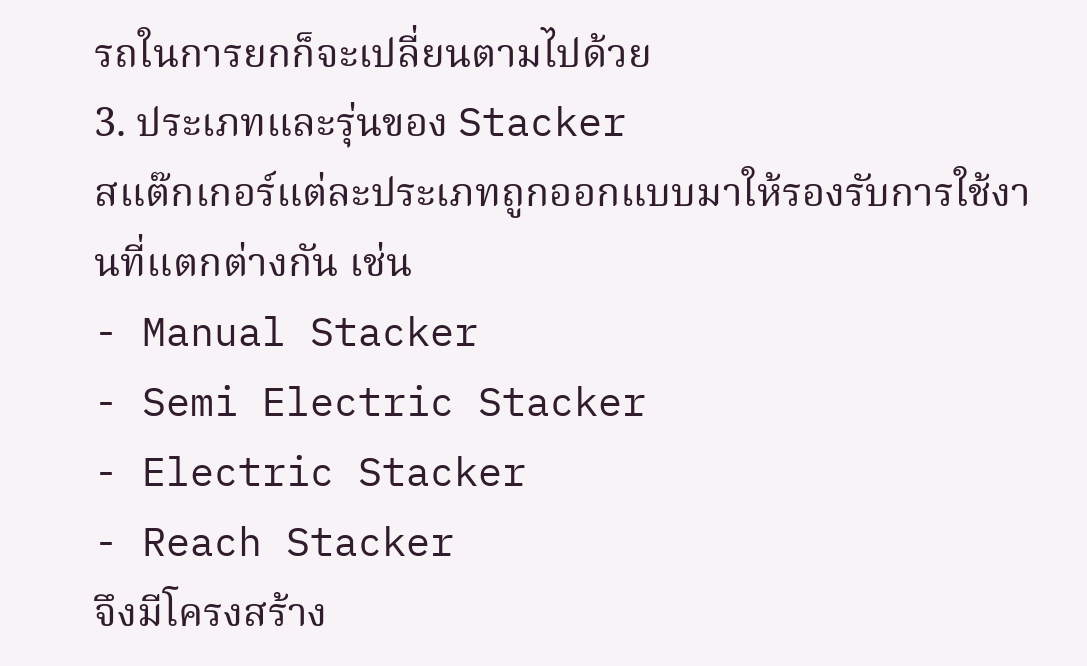รถในการยกก็จะเปลี่ยนตามไปด้วย
3. ประเภทและรุ่นของ Stacker
สแต๊กเกอร์แต่ละประเภทถูกออกแบบมาให้รองรับการใช้งานที่แตกต่างกัน เช่น
- Manual Stacker
- Semi Electric Stacker
- Electric Stacker
- Reach Stacker
จึงมีโครงสร้าง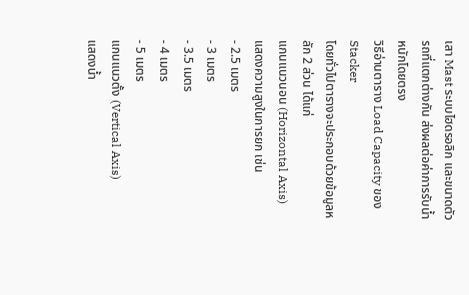เสา Mast ระบบไฮดรอลิก และขนาดตัวรถที่แตกต่างกัน ส่งผลต่อค่าการรับน้ำหนักโดยตรง
วิธีอ่านตาราง Load Capacity ของ Stacker
โดยทั่วไปตารางจะประกอบด้วยข้อมูลหลัก 2 ส่วน ได้แก่
แกนแนวนอน (Horizontal Axis)
แสดงความสูงในการยก เช่น
- 2.5 เมตร
- 3 เมตร
- 3.5 เมตร
- 4 เมตร
- 5 เมตร
แกนแนวตั้ง (Vertical Axis)
แสดงน้ำ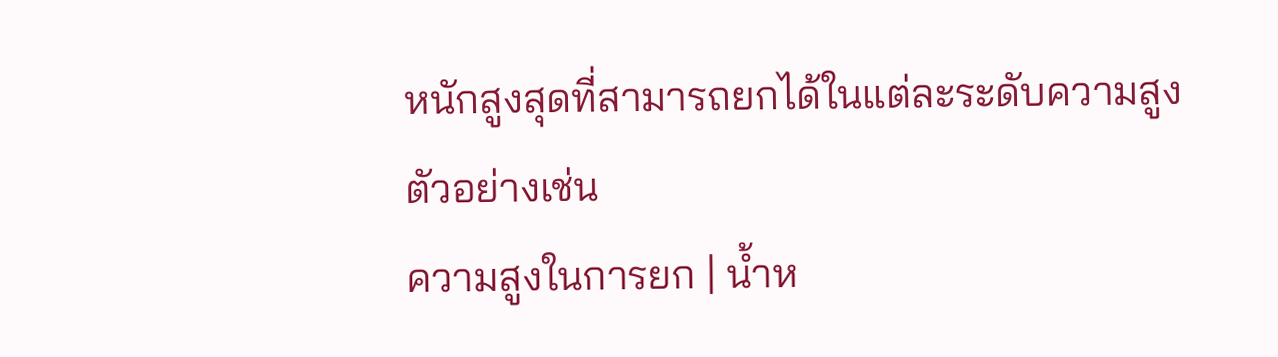หนักสูงสุดที่สามารถยกได้ในแต่ละระดับความสูง
ตัวอย่างเช่น
ความสูงในการยก | น้ำห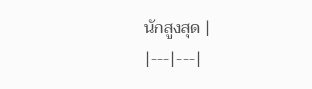นักสูงสุด |
|---|---|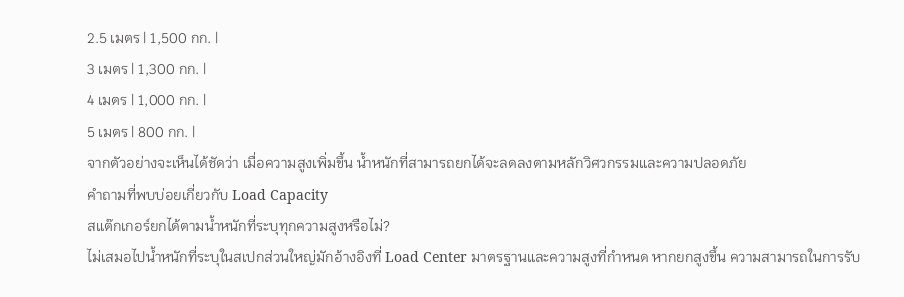2.5 เมตร | 1,500 กก. |
3 เมตร | 1,300 กก. |
4 เมตร | 1,000 กก. |
5 เมตร | 800 กก. |
จากตัวอย่างจะเห็นได้ชัดว่า เมื่อความสูงเพิ่มขึ้น น้ำหนักที่สามารถยกได้จะลดลงตามหลักวิศวกรรมและความปลอดภัย
คำถามที่พบบ่อยเกี่ยวกับ Load Capacity
สแต๊กเกอร์ยกได้ตามน้ำหนักที่ระบุทุกความสูงหรือไม่?
ไม่เสมอไปน้ำหนักที่ระบุในสเปกส่วนใหญ่มักอ้างอิงที่ Load Center มาตรฐานและความสูงที่กำหนด หากยกสูงขึ้น ความสามารถในการรับ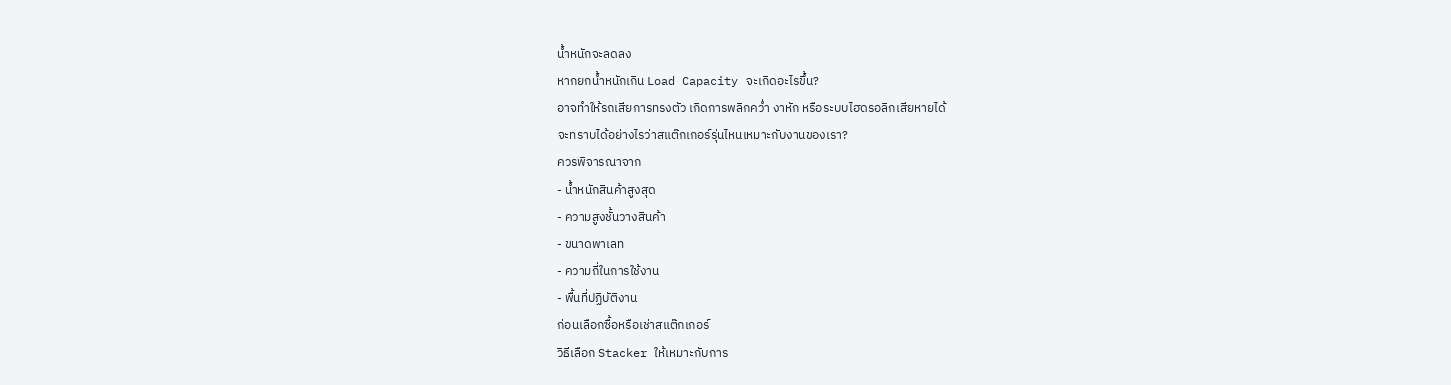น้ำหนักจะลดลง
หากยกน้ำหนักเกิน Load Capacity จะเกิดอะไรขึ้น?
อาจทำให้รถเสียการทรงตัว เกิดการพลิกคว่ำ งาหัก หรือระบบไฮดรอลิกเสียหายได้
จะทราบได้อย่างไรว่าสแต๊กเกอร์รุ่นไหนเหมาะกับงานของเรา?
ควรพิจารณาจาก
- น้ำหนักสินค้าสูงสุด
- ความสูงชั้นวางสินค้า
- ขนาดพาเลท
- ความถี่ในการใช้งาน
- พื้นที่ปฏิบัติงาน
ก่อนเลือกซื้อหรือเช่าสแต๊กเกอร์
วิธีเลือก Stacker ให้เหมาะกับการ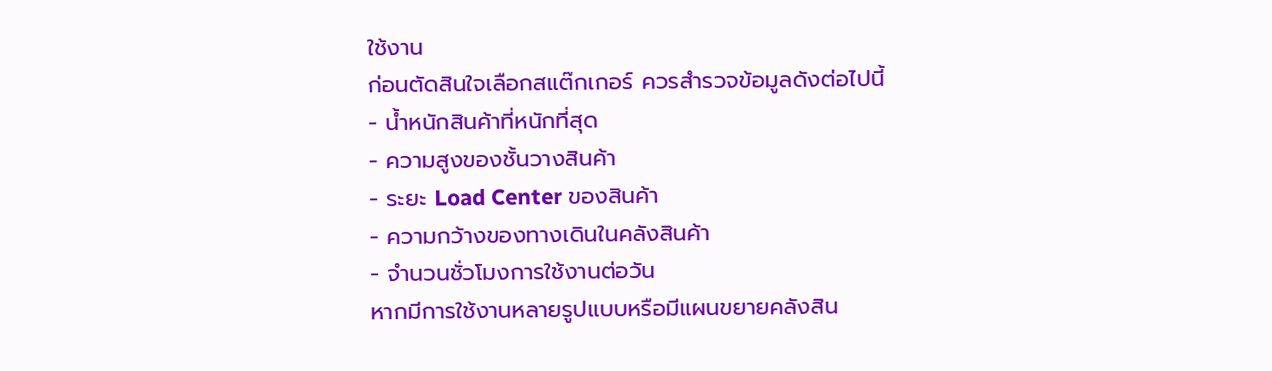ใช้งาน
ก่อนตัดสินใจเลือกสแต๊กเกอร์ ควรสำรวจข้อมูลดังต่อไปนี้
- น้ำหนักสินค้าที่หนักที่สุด
- ความสูงของชั้นวางสินค้า
- ระยะ Load Center ของสินค้า
- ความกว้างของทางเดินในคลังสินค้า
- จำนวนชั่วโมงการใช้งานต่อวัน
หากมีการใช้งานหลายรูปแบบหรือมีแผนขยายคลังสิน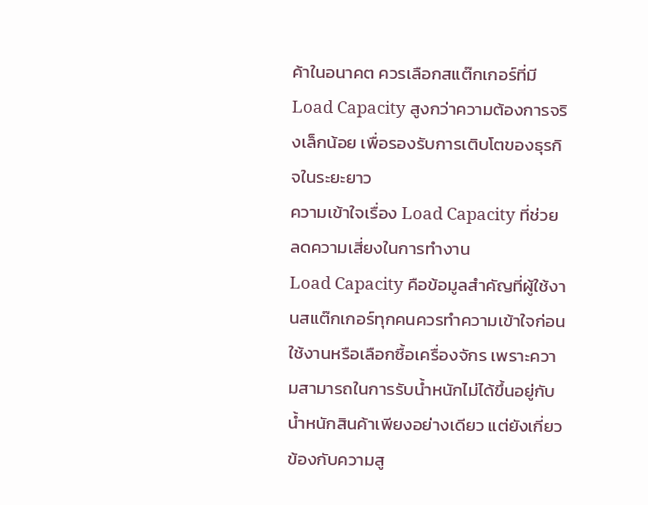ค้าในอนาคต ควรเลือกสแต๊กเกอร์ที่มี Load Capacity สูงกว่าความต้องการจริงเล็กน้อย เพื่อรองรับการเติบโตของธุรกิจในระยะยาว
ความเข้าใจเรื่อง Load Capacity ที่ช่วยลดความเสี่ยงในการทำงาน
Load Capacity คือข้อมูลสำคัญที่ผู้ใช้งานสแต๊กเกอร์ทุกคนควรทำความเข้าใจก่อนใช้งานหรือเลือกซื้อเครื่องจักร เพราะความสามารถในการรับน้ำหนักไม่ได้ขึ้นอยู่กับน้ำหนักสินค้าเพียงอย่างเดียว แต่ยังเกี่ยวข้องกับความสู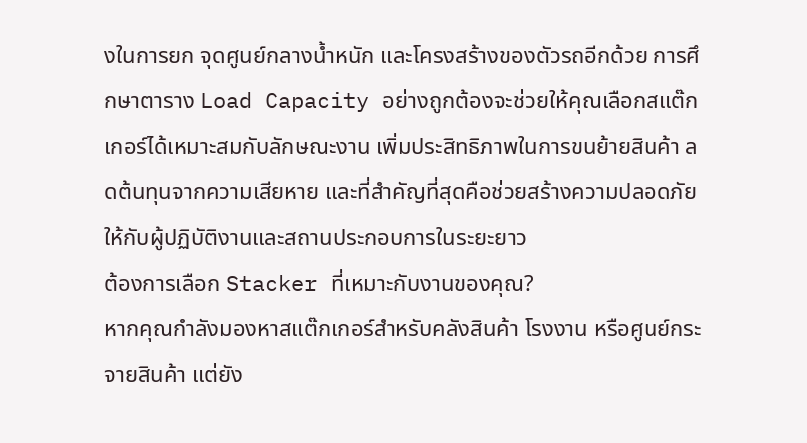งในการยก จุดศูนย์กลางน้ำหนัก และโครงสร้างของตัวรถอีกด้วย การศึกษาตาราง Load Capacity อย่างถูกต้องจะช่วยให้คุณเลือกสแต๊กเกอร์ได้เหมาะสมกับลักษณะงาน เพิ่มประสิทธิภาพในการขนย้ายสินค้า ลดต้นทุนจากความเสียหาย และที่สำคัญที่สุดคือช่วยสร้างความปลอดภัยให้กับผู้ปฏิบัติงานและสถานประกอบการในระยะยาว
ต้องการเลือก Stacker ที่เหมาะกับงานของคุณ?
หากคุณกำลังมองหาสแต๊กเกอร์สำหรับคลังสินค้า โรงงาน หรือศูนย์กระจายสินค้า แต่ยัง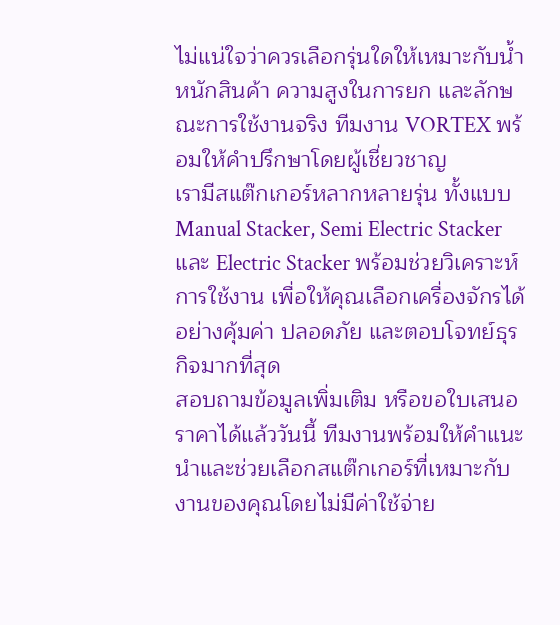ไม่แน่ใจว่าควรเลือกรุ่นใดให้เหมาะกับน้ำหนักสินค้า ความสูงในการยก และลักษณะการใช้งานจริง ทีมงาน VORTEX พร้อมให้คำปรึกษาโดยผู้เชี่ยวชาญ
เรามีสแต๊กเกอร์หลากหลายรุ่น ทั้งแบบ Manual Stacker, Semi Electric Stacker และ Electric Stacker พร้อมช่วยวิเคราะห์การใช้งาน เพื่อให้คุณเลือกเครื่องจักรได้อย่างคุ้มค่า ปลอดภัย และตอบโจทย์ธุรกิจมากที่สุด
สอบถามข้อมูลเพิ่มเติม หรือขอใบเสนอราคาได้แล้ววันนี้ ทีมงานพร้อมให้คำแนะนำและช่วยเลือกสแต๊กเกอร์ที่เหมาะกับงานของคุณโดยไม่มีค่าใช้จ่าย